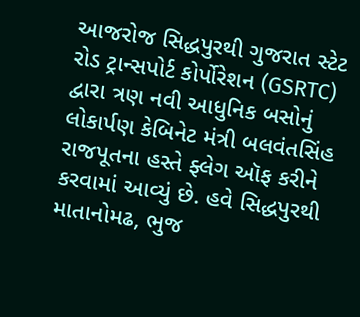આજરોજ સિદ્ધપુરથી ગુજરાત સ્ટેટ રોડ ટ્રાન્સપોર્ટ કોર્પોરેશન (GSRTC) દ્વારા ત્રણ નવી આધુનિક બસોનું લોકાર્પણ કેબિનેટ મંત્રી બલવંતસિંહ રાજપૂતના હસ્તે ફ્લેગ ઑફ કરીને કરવામાં આવ્યું છે. હવે સિદ્ધપુરથી માતાનોમઢ, ભુજ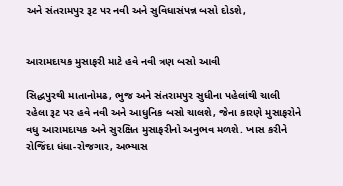અને સંતરામપુર રૂટ પર નવી અને સુવિધાસંપન્ન બસો દોડશે,


આરામદાયક મુસાફરી માટે હવે નવી ત્રણ બસો આવી

સિદ્ધપુરથી માતાનોમઢ, ભુજ અને સંતરામપુર સુધીના પહેલાંથી ચાલી રહેલા રૂટ પર હવે નવી અને આધુનિક બસો ચાલશે, જેના કારણે મુસાફરોને વધુ આરામદાયક અને સુરક્ષિત મુસાફરીનો અનુભવ મળશે. ખાસ કરીને રોજિંદા ધંધા-રોજગાર, અભ્યાસ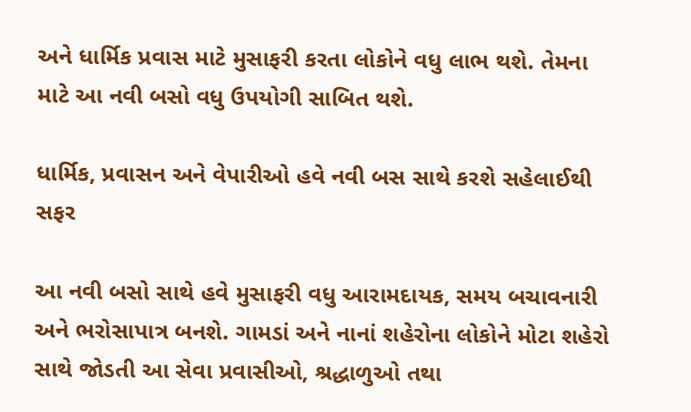અને ધાર્મિક પ્રવાસ માટે મુસાફરી કરતા લોકોને વધુ લાભ થશે. તેમના માટે આ નવી બસો વધુ ઉપયોગી સાબિત થશે.

ધાર્મિક, પ્રવાસન અને વેપારીઓ હવે નવી બસ સાથે કરશે સહેલાઈથી સફર

આ નવી બસો સાથે હવે મુસાફરી વધુ આરામદાયક, સમય બચાવનારી અને ભરોસાપાત્ર બનશે. ગામડાં અને નાનાં શહેરોના લોકોને મોટા શહેરો સાથે જોડતી આ સેવા પ્રવાસીઓ, શ્રદ્ધાળુઓ તથા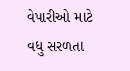વેપારીઓ માટે વધુ સરળતા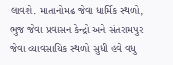લાવશે. માતાનોમઢ જેવા ધાર્મિક સ્થળો, ભુજ જેવા પ્રવાસન કેન્દ્રો અને સંતરામપુર જેવા વ્યાવસાયિક સ્થળો સુધી હવે વધુ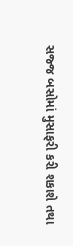સજ્જ બસોમાં મુસાફરી કરી શકાશે તથા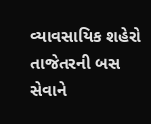વ્યાવસાયિક શહેરો તાજેતરની બસ સેવાને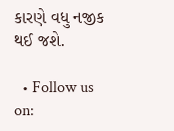કારણે વધુ નજીક થઈ જશે.

  • Follow us on: